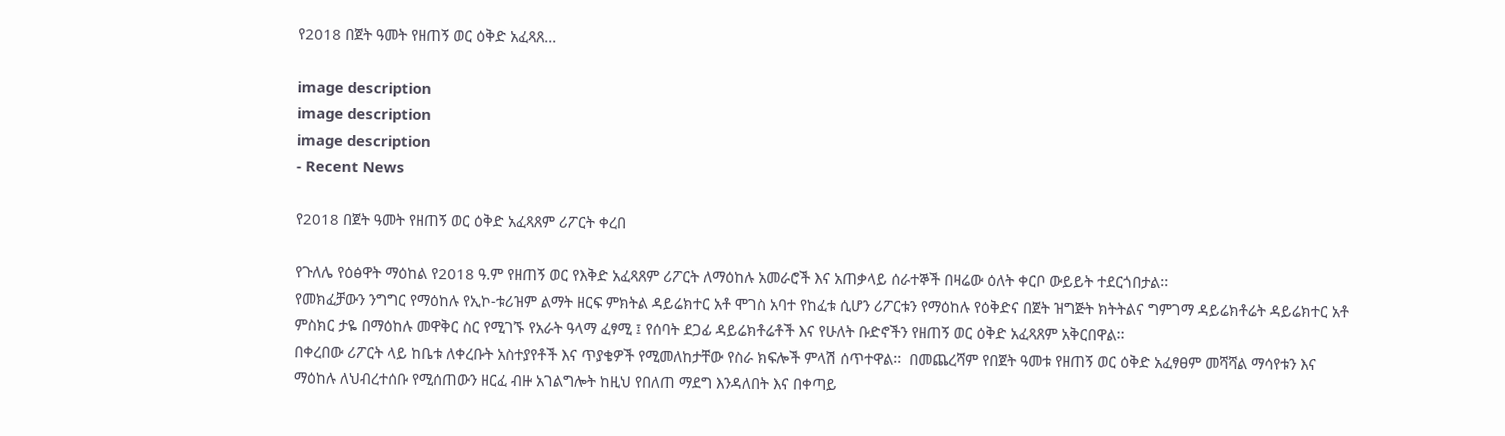የ2018 በጀት ዓመት የዘጠኝ ወር ዕቅድ አፈጻጸ...

image description
image description
image description
- Recent News

የ2018 በጀት ዓመት የዘጠኝ ወር ዕቅድ አፈጻጸም ሪፖርት ቀረበ

የጉለሌ የዕፅዋት ማዕከል የ2018 ዓ.ም የዘጠኝ ወር የእቅድ አፈጻጸም ሪፖርት ለማዕከሉ አመራሮች እና አጠቃላይ ሰራተኞች በዛሬው ዕለት ቀርቦ ውይይት ተደርጎበታል፡፡
የመክፈቻውን ንግግር የማዕከሉ የኢኮ-ቱሪዝም ልማት ዘርፍ ምክትል ዳይሬክተር አቶ ሞገስ አባተ የከፈቱ ሲሆን ሪፖርቱን የማዕከሉ የዕቅድና በጀት ዝግጅት ክትትልና ግምገማ ዳይሬክቶሬት ዳይሬክተር አቶ ምስክር ታዬ በማዕከሉ መዋቅር ስር የሚገኙ የአራት ዓላማ ፈፃሚ ፤ የሰባት ደጋፊ ዳይሬክቶሬቶች እና የሁለት ቡድኖችን የዘጠኝ ወር ዕቅድ አፈጻጸም አቅርበዋል፡፡
በቀረበው ሪፖርት ላይ ከቤቱ ለቀረቡት አስተያየቶች እና ጥያቄዎች የሚመለከታቸው የስራ ክፍሎች ምላሽ ሰጥተዋል፡፡  በመጨረሻም የበጀት ዓመቱ የዘጠኝ ወር ዕቅድ አፈፃፀም መሻሻል ማሳየቱን እና ማዕከሉ ለህብረተሰቡ የሚሰጠውን ዘርፈ ብዙ አገልግሎት ከዚህ የበለጠ ማደግ እንዳለበት እና በቀጣይ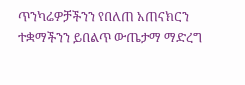ጥንካሬዎቻችንን የበለጠ አጠናክርን ተቋማችንን ይበልጥ ውጤታማ ማድረግ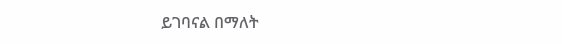ይገባናል በማለት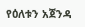የዕለቱን አጀንዳ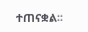ተጠናቋል፡፡